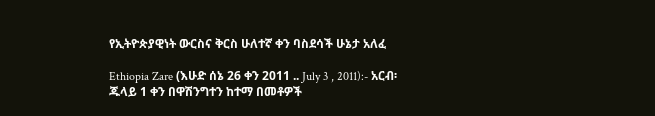የኢትዮጵያዊነት ውርስና ቅርስ ሁለተኛ ቀን ባስደሳች ሁኔታ አለፈ

Ethiopia Zare (እሁድ ሰኔ 26 ቀን 2011 .. July 3 , 2011):- አርብ፡ ጁላይ 1 ቀን በዋሽንግተን ከተማ በመቶዎች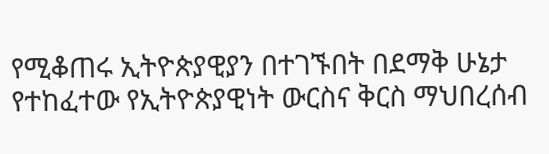የሚቆጠሩ ኢትዮጵያዊያን በተገኙበት በደማቅ ሁኔታ የተከፈተው የኢትዮጵያዊነት ውርስና ቅርስ ማህበረሰብ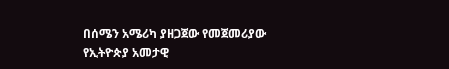በሰሜን አሜሪካ ያዘጋጀው የመጀመሪያው የኢትዮጵያ አመታዊ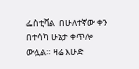ፌስቲቫል  በሁለተኛው ቀን በተሳካ ሁኔታ ቀጥሎ ውሏል። ዛሬ እሁድ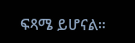ፍጻሜ ይሆናል።